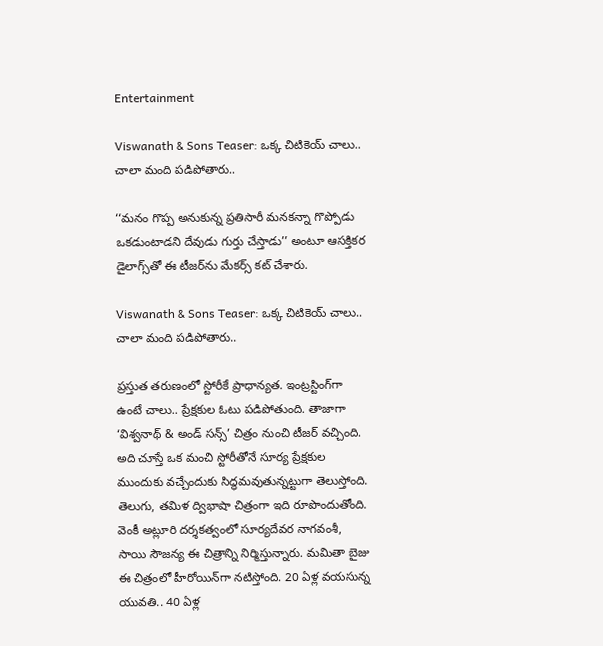Entertainment

Viswanath & Sons Teaser: ఒక్క చిటికెయ్ చాలు.. చాలా మంది పడిపోతారు..

‘‘మనం గొప్ప అనుకున్న ప్రతిసారీ మనకన్నా గొప్పోడు ఒకడుంటాడని దేవుడు గుర్తు చేస్తాడు’’ అంటూ ఆసక్తికర డైలాగ్స్‌తో ఈ టీజర్‌ను మేకర్స్ కట్ చేశారు.

Viswanath & Sons Teaser: ఒక్క చిటికెయ్ చాలు.. చాలా మంది పడిపోతారు..

ప్రస్తుత తరుణంలో స్టోరీకే ప్రాధాన్యత. ఇంట్రస్టింగ్‌గా ఉంటే చాలు.. ప్రేక్షకుల ఓటు పడిపోతుంది. తాజాగా ‘విశ్వనాథ్ & అండ్ సన్స్’ చిత్రం నుంచి టీజర్ వచ్చింది. అది చూస్తే ఒక మంచి స్టోరీతోనే సూర్య ప్రేక్షకుల ముందుకు వచ్చేందుకు సిద్ధమవుతున్నట్టుగా తెలుస్తోంది. తెలుగు, తమిళ ద్విభాషా చిత్రంగా ఇది రూపొందుతోంది. వెంకీ అట్లూరి దర్శకత్వంలో సూర్యదేవర నాగవంశీ, సాయి సౌజన్య ఈ చిత్రాన్ని నిర్మిస్తున్నారు. మమితా బైజు ఈ చిత్రంలో హీరోయిన్‌గా నటిస్తోంది. 20 ఏళ్ల వయసున్న యువతి.. 40 ఏళ్ల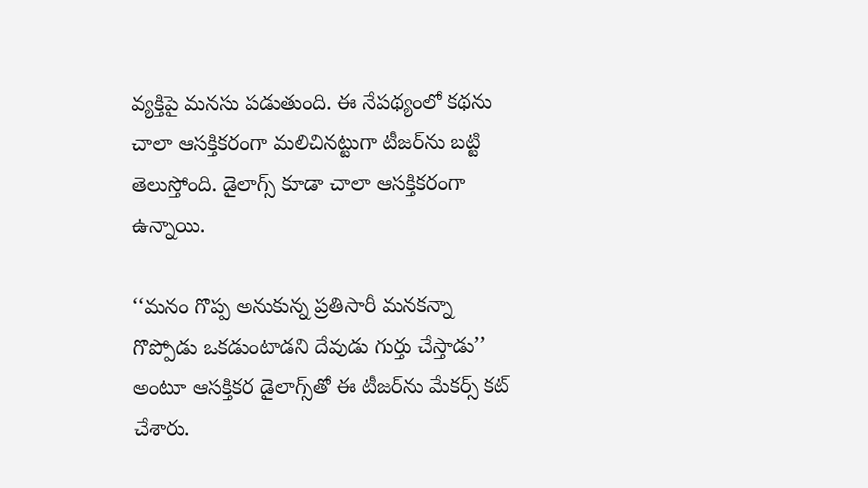వ్యక్తిపై మనసు పడుతుంది. ఈ నేపథ్యంలో కథను చాలా ఆసక్తికరంగా మలిచినట్టుగా టీజర్‌ను బట్టి తెలుస్తోంది. డైలాగ్స్ కూడా చాలా ఆసక్తికరంగా ఉన్నాయి.

‘‘మనం గొప్ప అనుకున్న ప్రతిసారీ మనకన్నా గొప్పోడు ఒకడుంటాడని దేవుడు గుర్తు చేస్తాడు’’ అంటూ ఆసక్తికర డైలాగ్స్‌తో ఈ టీజర్‌ను మేకర్స్ కట్ చేశారు.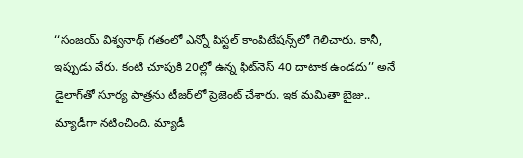‘‘సంజయ్‌ విశ్వనాథ్‌ గతంలో ఎన్నో పిస్టల్‌ కాంపిటేషన్స్‌లో గెలిచారు. కానీ, ఇప్పుడు వేరు. కంటి చూపుకి 20ల్లో ఉన్న ఫిట్‌నెస్‌ 40 దాటాక ఉండదు’’ అనే డైలాగ్‌తో సూర్య పాత్రను టీజర్‌లో ప్రెజెంట్ చేశారు. ఇక మమితా బైజు.. మ్యాడీగా నటించింది. మ్యాడీ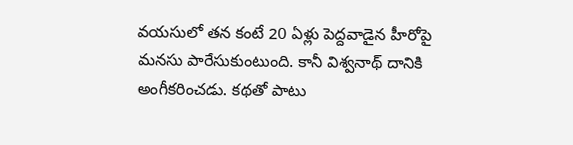వయసులో తన కంటే 20 ఏళ్లు పెద్దవాడైన హీరోపై మనసు పారేసుకుంటుంది. కానీ విశ్వనాథ్ దానికి అంగీకరించడు. కథతో పాటు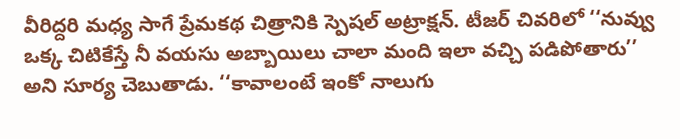వీరిద్దరి మధ్య సాగే ప్రేమకథ చిత్రానికి స్పెషల్ అట్రాక్షన్. టీజర్ చివరిలో ‘‘నువ్వు ఒక్క చిటికేస్తే నీ వయసు అబ్బాయిలు చాలా మంది ఇలా వచ్చి పడిపోతారు’’ అని సూర్య చెబుతాడు. ‘‘కావాలంటే ఇంకో నాలుగు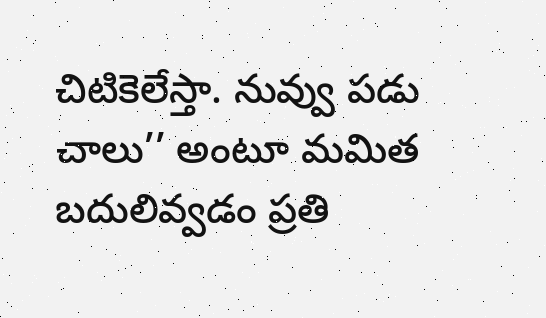చిటికెలేస్తా. నువ్వు పడు చాలు’’ అంటూ మమిత బదులివ్వడం ప్రతి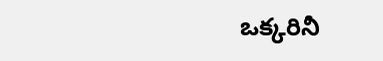ఒక్కరినీ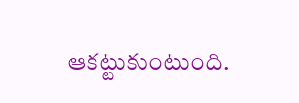ఆకట్టుకుంటుంది.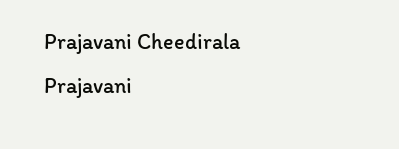Prajavani Cheedirala
Prajavani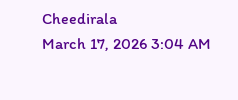Cheedirala
March 17, 2026 3:04 AM